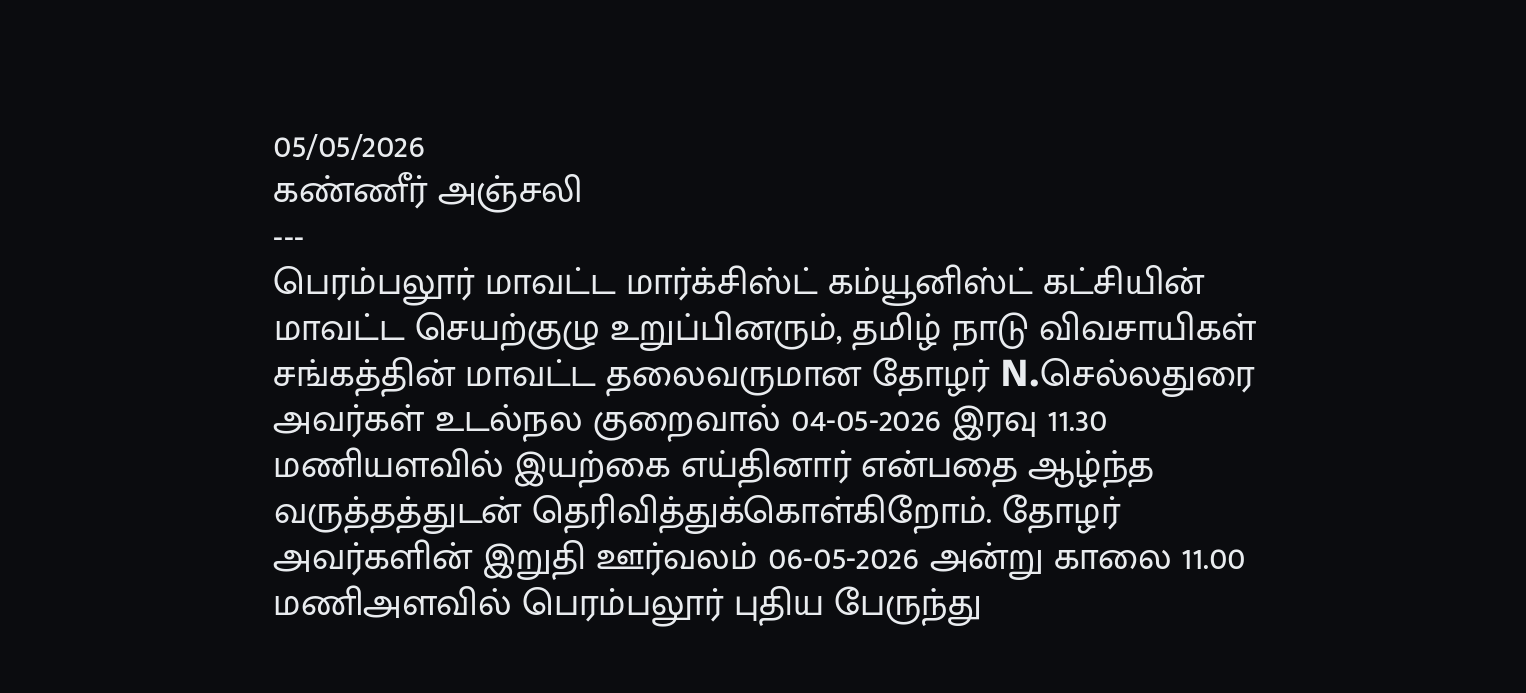05/05/2026
கண்ணீர் அஞ்சலி
---
பெரம்பலூர் மாவட்ட மார்க்சிஸ்ட் கம்யூனிஸ்ட் கட்சியின் மாவட்ட செயற்குழு உறுப்பினரும், தமிழ் நாடு விவசாயிகள் சங்கத்தின் மாவட்ட தலைவருமான தோழர் N.செல்லதுரை அவர்கள் உடல்நல குறைவால் 04-05-2026 இரவு 11.30 மணியளவில் இயற்கை எய்தினார் என்பதை ஆழ்ந்த வருத்தத்துடன் தெரிவித்துக்கொள்கிறோம். தோழர் அவர்களின் இறுதி ஊர்வலம் 06-05-2026 அன்று காலை 11.00 மணிஅளவில் பெரம்பலூர் புதிய பேருந்து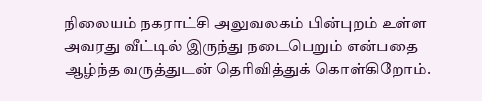நிலையம் நகராட்சி அலுவலகம் பின்புறம் உள்ள அவரது வீட்டில் இருந்து நடைபெறும் என்பதை ஆழ்ந்த வருத்துடன் தெரிவித்துக் கொள்கிறோம்.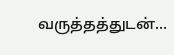வருத்தத்துடன்...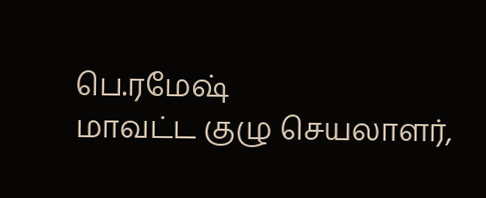பெ.ரமேஷ்
மாவட்ட குழு செயலாளர்,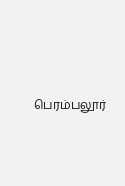பெரம்பலூர்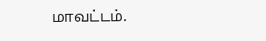மாவட்டம்.